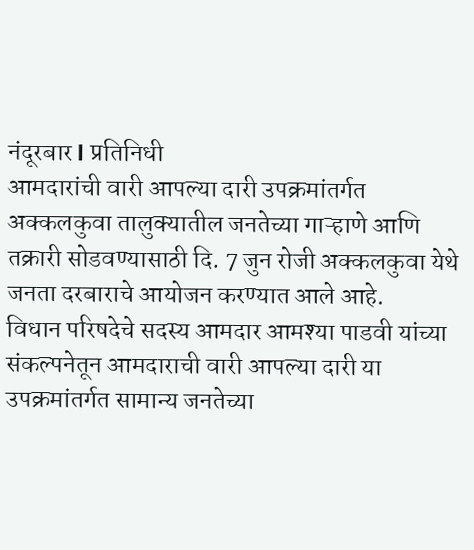नंदूरबार l प्रतिनिधी
आमदारांची वारी आपल्या दारी उपक्रमांतर्गत अक्कलकुवा तालुक्यातील जनतेच्या गाऱ्हाणे आणि तक्रारी सोडवण्यासाठी दि. 7 जुन रोजी अक्कलकुवा येथे जनता दरबाराचे आयोजन करण्यात आले आहे.
विधान परिषदेचे सदस्य आमदार आमश्या पाडवी यांच्या संकल्पनेतून आमदाराची वारी आपल्या दारी या उपक्रमांतर्गत सामान्य जनतेच्या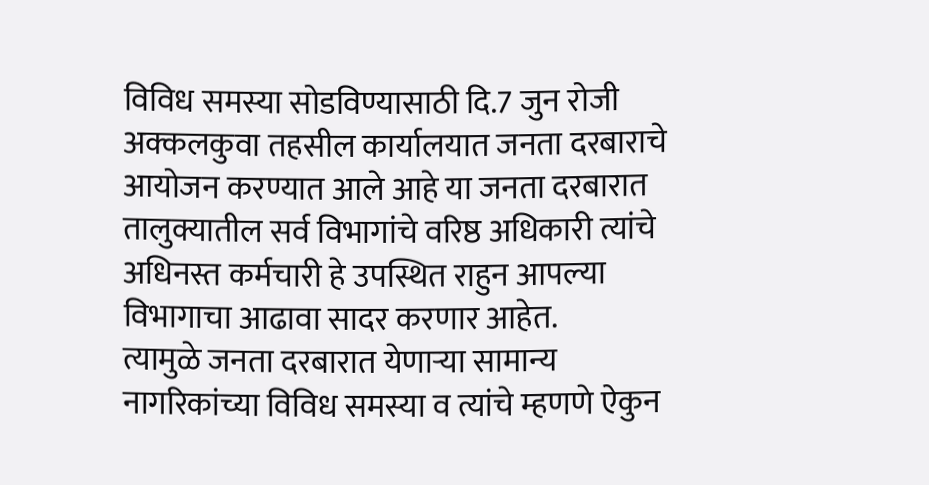विविध समस्या सोडविण्यासाठी दि.7 जुन रोजी अक्कलकुवा तहसील कार्यालयात जनता दरबाराचे आयोजन करण्यात आले आहे या जनता दरबारात तालुक्यातील सर्व विभागांचे वरिष्ठ अधिकारी त्यांचे अधिनस्त कर्मचारी हे उपस्थित राहुन आपल्या विभागाचा आढावा सादर करणार आहेत.
त्यामुळे जनता दरबारात येणाऱ्या सामान्य नागरिकांच्या विविध समस्या व त्यांचे म्हणणे ऐकुन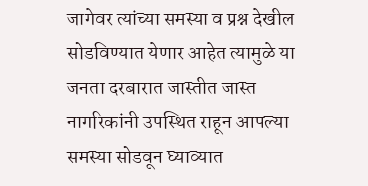जागेवर त्यांच्या समस्या व प्रश्न देखील सोडविण्यात येणार आहेत त्यामुळे या जनता दरबारात जास्तीत जास्त नागरिकांनी उपस्थित राहून आपल्या समस्या सोडवून घ्याव्यात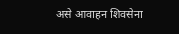असे आवाहन शिवसेना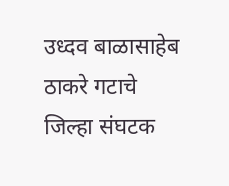उध्दव बाळासाहेब ठाकरे गटाचे जिल्हा संघटक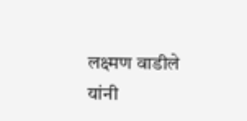लक्ष्मण वाडीले यांनी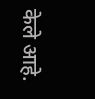केले आहे.